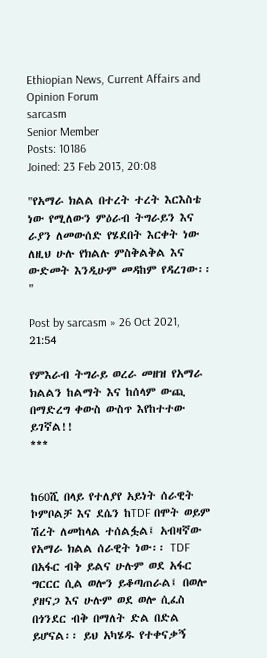Ethiopian News, Current Affairs and Opinion Forum
sarcasm
Senior Member
Posts: 10186
Joined: 23 Feb 2013, 20:08

"የአማራ ክልል በተረት ተረት እርእስቴ ነው የሚለውን ምዕራብ ትግራይን እና ራያን ለመውሰድ የሄደበት እርቀት ነው ለዚህ ሁሉ የክልሉ ምስቅልቅል እና ውድመት እንዲሁም መዳከም የዳረገው፡፡"

Post by sarcasm » 26 Oct 2021, 21:54

የምእራብ ትግራይ ወረራ መዘዝ የአማራ ክልልን ከልማት እና ከሰላም ውጪ በማድረግ ቀውስ ውስጥ እየከተተው ይገኛል!!
***


ከ60ሺ በላይ የተለያየ አይነት ሰራዊት ኮምቦልቻ እና ደሴን ከTDF በሞት ወይም ሽረት ለመከላል ተሰልፏል፤ አብዛኛው የአማራ ክልል ሰራዊት ነው፡፡ TDF በአፋር ብቅ ይልና ሁሉም ወደ አፋር ግርርር ሲል ወሎን ይቆጣጠራል፤ በወሎ ያዘናጋ እና ሁሉም ወደ ወሎ ሲፈስ በጎንደር ብቅ በማለት ድል በድል ይሆናል፡፡ ይህ አካሄዱ የተቀናቃኝ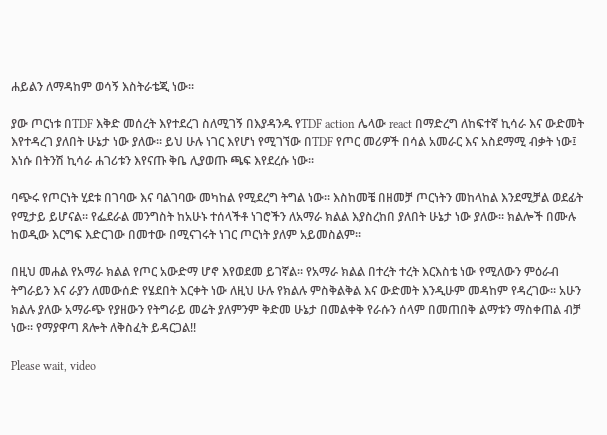ሐይልን ለማዳከም ወሳኝ እስትራቴጂ ነው፡፡

ያው ጦርነቱ በTDF እቅድ መሰረት እየተደረገ ስለሚገኝ በእያዳንዱ የTDF action ሌላው react በማድረግ ለከፍተኛ ኪሳራ እና ውድመት እየተዳረገ ያለበት ሁኔታ ነው ያለው፡፡ ይህ ሁሉ ነገር እየሆነ የሚገኘው በTDF የጦር መሪዎች በሳል አመራር እና አስደማሚ ብቃት ነው፤ እነሱ በትንሽ ኪሳራ ሐገሪቱን እየናጡ ቅቤ ሊያወጡ ጫፍ እየደረሱ ነው፡፡

ባጭሩ የጦርነት ሂደቱ በገባው እና ባልገባው መካከል የሚደረግ ትግል ነው፡፡ እስከመቼ በዘመቻ ጦርነትን መከላከል እንደሚቻል ወደፊት የሚታይ ይሆናል፡፡ የፌደራል መንግስት ከአሁኑ ተሰላችቶ ነገሮችን ለአማራ ክልል እያስረከበ ያለበት ሁኔታ ነው ያለው፡፡ ክልሎች በሙሉ ከወዲው እርግፍ እድርገው በመተው በሚናገሩት ነገር ጦርነት ያለም አይመስልም፡፡

በዚህ መሐል የአማራ ክልል የጦር አውድማ ሆኖ እየወደመ ይገኛል፡፡ የአማራ ክልል በተረት ተረት እርእስቴ ነው የሚለውን ምዕራብ ትግራይን እና ራያን ለመውሰድ የሄደበት እርቀት ነው ለዚህ ሁሉ የክልሉ ምስቅልቅል እና ውድመት እንዲሁም መዳከም የዳረገው፡፡ አሁን ክልሉ ያለው አማራጭ የያዘውን የትግራይ መሬት ያለምንም ቅድመ ሁኔታ በመልቀቅ የራሱን ሰላም በመጠበቅ ልማቱን ማስቀጠል ብቻ ነው፡፡ የማያዋጣ ጸሎት ለቅስፈት ይዳርጋል!!

Please wait, video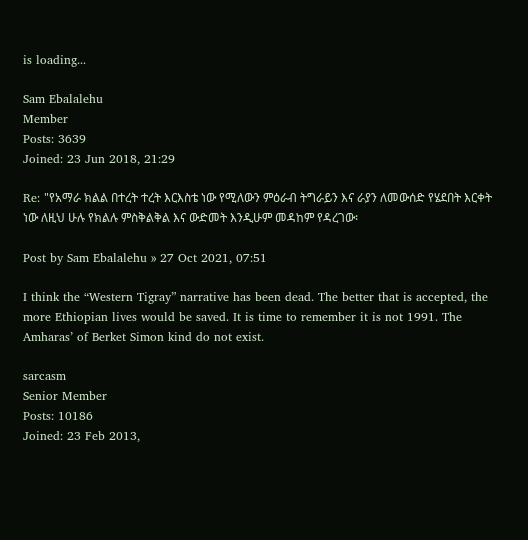is loading...

Sam Ebalalehu
Member
Posts: 3639
Joined: 23 Jun 2018, 21:29

Re: "የአማራ ክልል በተረት ተረት እርእስቴ ነው የሚለውን ምዕራብ ትግራይን እና ራያን ለመውሰድ የሄደበት እርቀት ነው ለዚህ ሁሉ የክልሉ ምስቅልቅል እና ውድመት እንዲሁም መዳከም የዳረገው፡

Post by Sam Ebalalehu » 27 Oct 2021, 07:51

I think the “Western Tigray” narrative has been dead. The better that is accepted, the more Ethiopian lives would be saved. It is time to remember it is not 1991. The Amharas’ of Berket Simon kind do not exist.

sarcasm
Senior Member
Posts: 10186
Joined: 23 Feb 2013,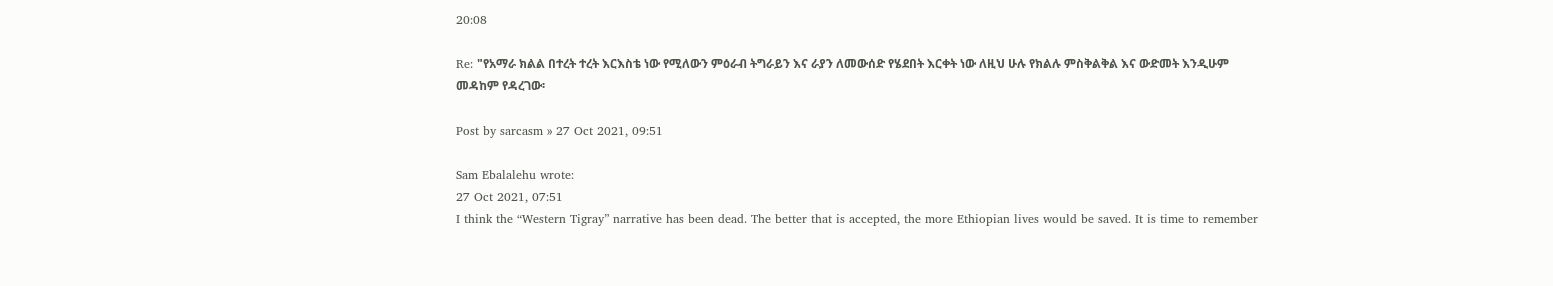20:08

Re: "የአማራ ክልል በተረት ተረት እርእስቴ ነው የሚለውን ምዕራብ ትግራይን እና ራያን ለመውሰድ የሄደበት እርቀት ነው ለዚህ ሁሉ የክልሉ ምስቅልቅል እና ውድመት እንዲሁም መዳከም የዳረገው፡

Post by sarcasm » 27 Oct 2021, 09:51

Sam Ebalalehu wrote:
27 Oct 2021, 07:51
I think the “Western Tigray” narrative has been dead. The better that is accepted, the more Ethiopian lives would be saved. It is time to remember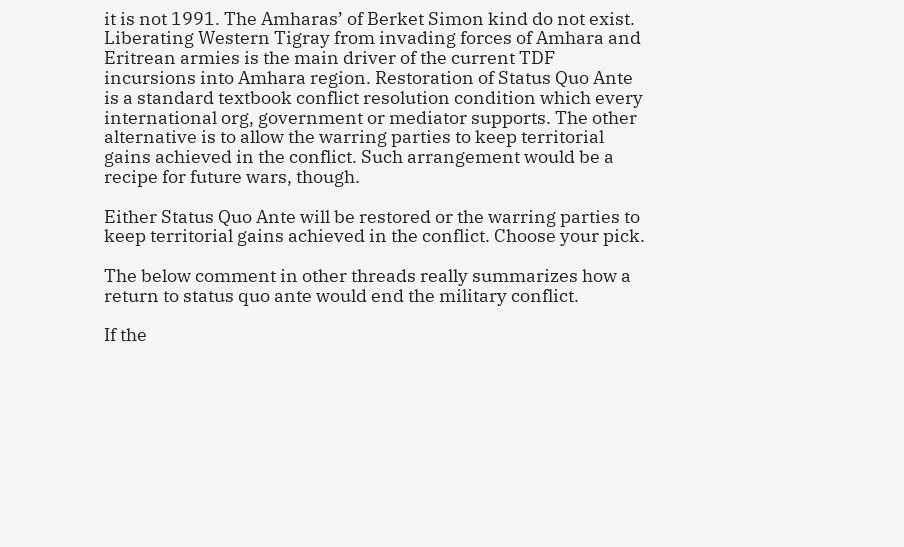it is not 1991. The Amharas’ of Berket Simon kind do not exist.
Liberating Western Tigray from invading forces of Amhara and Eritrean armies is the main driver of the current TDF incursions into Amhara region. Restoration of Status Quo Ante is a standard textbook conflict resolution condition which every international org, government or mediator supports. The other alternative is to allow the warring parties to keep territorial gains achieved in the conflict. Such arrangement would be a recipe for future wars, though.

Either Status Quo Ante will be restored or the warring parties to keep territorial gains achieved in the conflict. Choose your pick.

The below comment in other threads really summarizes how a return to status quo ante would end the military conflict.

If the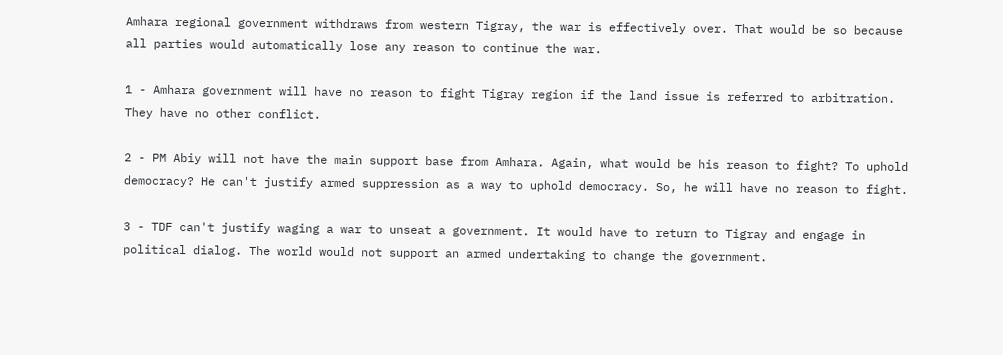Amhara regional government withdraws from western Tigray, the war is effectively over. That would be so because all parties would automatically lose any reason to continue the war.

1 - Amhara government will have no reason to fight Tigray region if the land issue is referred to arbitration. They have no other conflict.

2 - PM Abiy will not have the main support base from Amhara. Again, what would be his reason to fight? To uphold democracy? He can't justify armed suppression as a way to uphold democracy. So, he will have no reason to fight.

3 - TDF can't justify waging a war to unseat a government. It would have to return to Tigray and engage in political dialog. The world would not support an armed undertaking to change the government.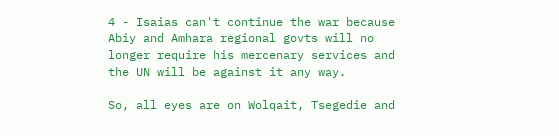4 - Isaias can't continue the war because Abiy and Amhara regional govts will no longer require his mercenary services and the UN will be against it any way.

So, all eyes are on Wolqait, Tsegedie and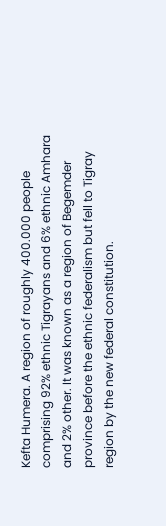Kefta Humera. A region of roughly 400.000 people comprising 92% ethnic Tigrayans and 6% ethnic Amhara and 2% other. It was known as a region of Begemder province before the ethnic federalism but fell to Tigray region by the new federal constitution.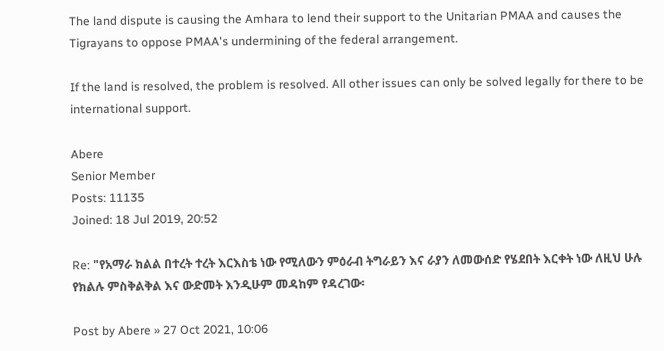The land dispute is causing the Amhara to lend their support to the Unitarian PMAA and causes the Tigrayans to oppose PMAA's undermining of the federal arrangement.

If the land is resolved, the problem is resolved. All other issues can only be solved legally for there to be international support.

Abere
Senior Member
Posts: 11135
Joined: 18 Jul 2019, 20:52

Re: "የአማራ ክልል በተረት ተረት እርእስቴ ነው የሚለውን ምዕራብ ትግራይን እና ራያን ለመውሰድ የሄደበት እርቀት ነው ለዚህ ሁሉ የክልሉ ምስቅልቅል እና ውድመት እንዲሁም መዳከም የዳረገው፡

Post by Abere » 27 Oct 2021, 10:06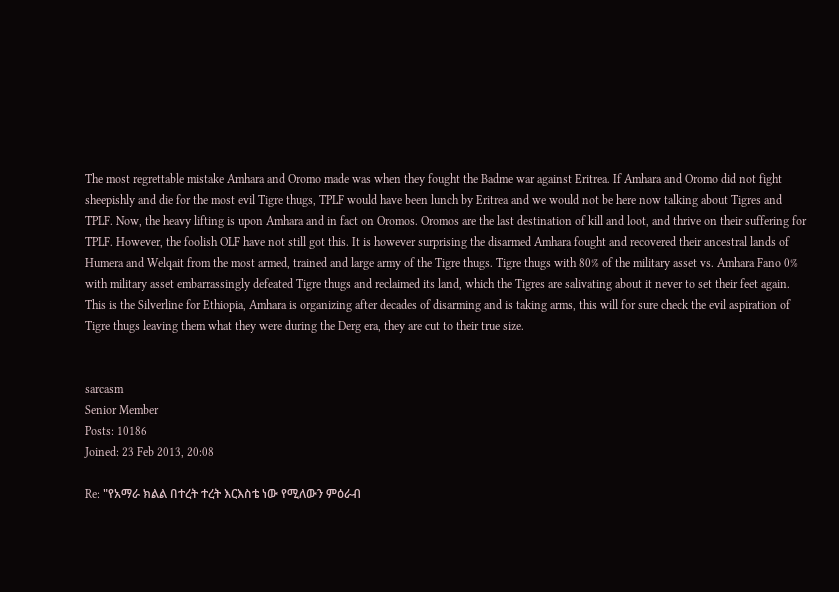The most regrettable mistake Amhara and Oromo made was when they fought the Badme war against Eritrea. If Amhara and Oromo did not fight sheepishly and die for the most evil Tigre thugs, TPLF would have been lunch by Eritrea and we would not be here now talking about Tigres and TPLF. Now, the heavy lifting is upon Amhara and in fact on Oromos. Oromos are the last destination of kill and loot, and thrive on their suffering for TPLF. However, the foolish OLF have not still got this. It is however surprising the disarmed Amhara fought and recovered their ancestral lands of Humera and Welqait from the most armed, trained and large army of the Tigre thugs. Tigre thugs with 80% of the military asset vs. Amhara Fano 0% with military asset embarrassingly defeated Tigre thugs and reclaimed its land, which the Tigres are salivating about it never to set their feet again. This is the Silverline for Ethiopia, Amhara is organizing after decades of disarming and is taking arms, this will for sure check the evil aspiration of Tigre thugs leaving them what they were during the Derg era, they are cut to their true size.


sarcasm
Senior Member
Posts: 10186
Joined: 23 Feb 2013, 20:08

Re: "የአማራ ክልል በተረት ተረት እርእስቴ ነው የሚለውን ምዕራብ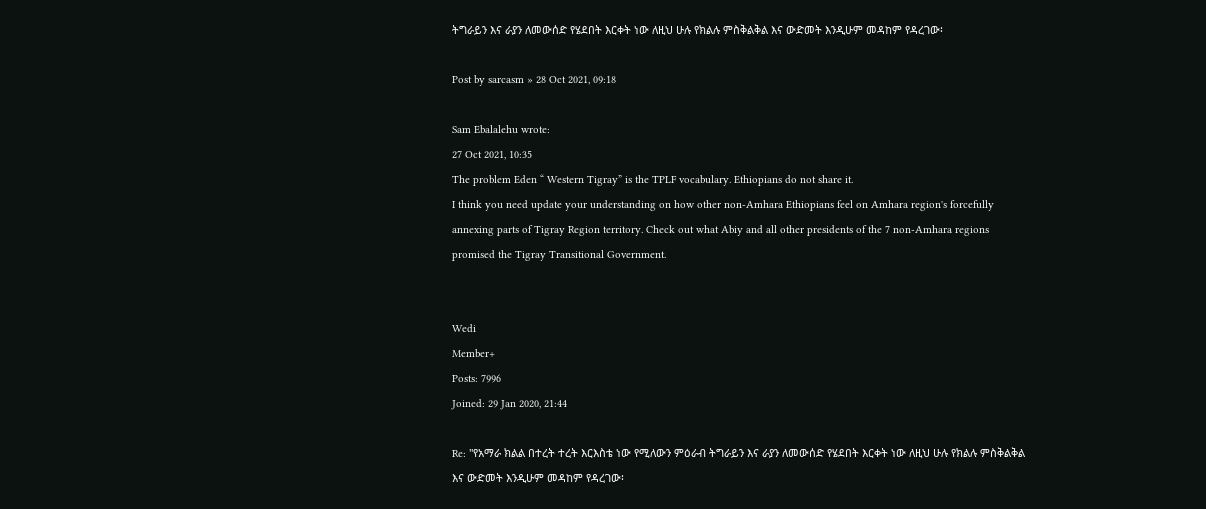ትግራይን እና ራያን ለመውሰድ የሄደበት እርቀት ነው ለዚህ ሁሉ የክልሉ ምስቅልቅል እና ውድመት እንዲሁም መዳከም የዳረገው፡

Post by sarcasm » 28 Oct 2021, 09:18

Sam Ebalalehu wrote:
27 Oct 2021, 10:35
The problem Eden “ Western Tigray” is the TPLF vocabulary. Ethiopians do not share it.
I think you need update your understanding on how other non-Amhara Ethiopians feel on Amhara region's forcefully annexing parts of Tigray Region territory. Check out what Abiy and all other presidents of the 7 non-Amhara regions promised the Tigray Transitional Government.


Wedi
Member+
Posts: 7996
Joined: 29 Jan 2020, 21:44

Re: "የአማራ ክልል በተረት ተረት እርእስቴ ነው የሚለውን ምዕራብ ትግራይን እና ራያን ለመውሰድ የሄደበት እርቀት ነው ለዚህ ሁሉ የክልሉ ምስቅልቅል እና ውድመት እንዲሁም መዳከም የዳረገው፡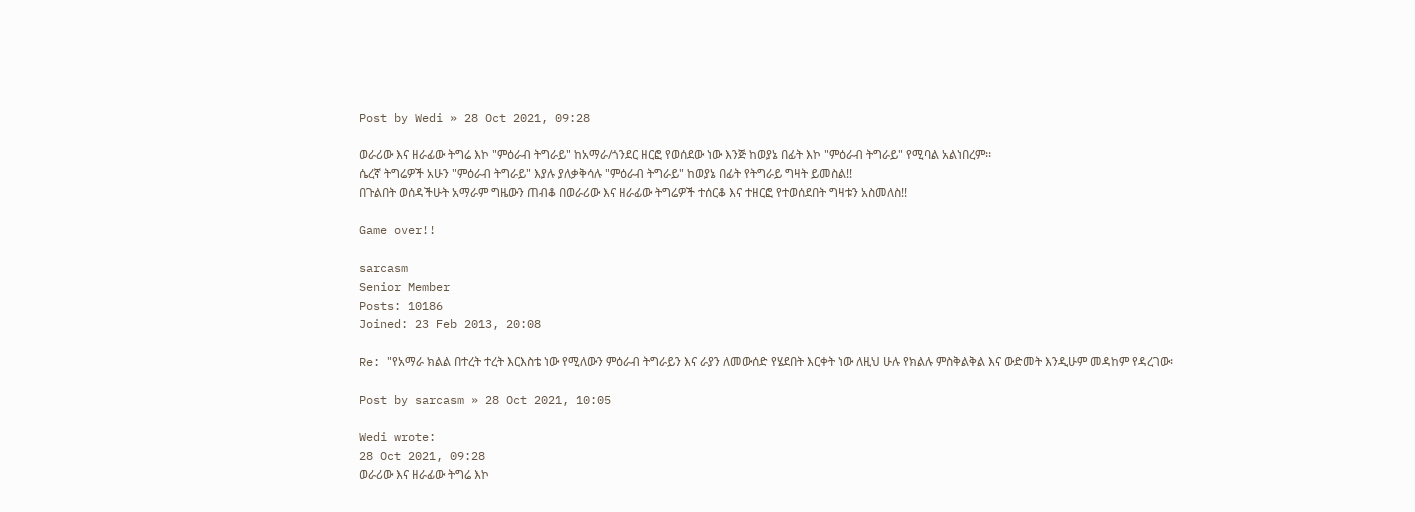Post by Wedi » 28 Oct 2021, 09:28

ወራሪው እና ዘራፊው ትግሬ እኮ "ምዕራብ ትግራይ" ከአማራ/ጎንደር ዘርፎ የወሰደው ነው እንጅ ከወያኔ በፊት እኮ "ምዕራብ ትግራይ" የሚባል አልነበረም፡፡
ሴረኛ ትግሬዎች አሁን "ምዕራብ ትግራይ" እያሉ ያለቃቅሳሉ "ምዕራብ ትግራይ" ከወያኔ በፊት የትግራይ ግዛት ይመስል!!
በጉልበት ወሰዳችሁት አማራም ግዜውን ጠብቆ በወራሪው እና ዘራፊው ትግሬዎች ተሰርቆ እና ተዘርፎ የተወሰደበት ግዛቱን አስመለስ!!

Game over!!

sarcasm
Senior Member
Posts: 10186
Joined: 23 Feb 2013, 20:08

Re: "የአማራ ክልል በተረት ተረት እርእስቴ ነው የሚለውን ምዕራብ ትግራይን እና ራያን ለመውሰድ የሄደበት እርቀት ነው ለዚህ ሁሉ የክልሉ ምስቅልቅል እና ውድመት እንዲሁም መዳከም የዳረገው፡

Post by sarcasm » 28 Oct 2021, 10:05

Wedi wrote:
28 Oct 2021, 09:28
ወራሪው እና ዘራፊው ትግሬ እኮ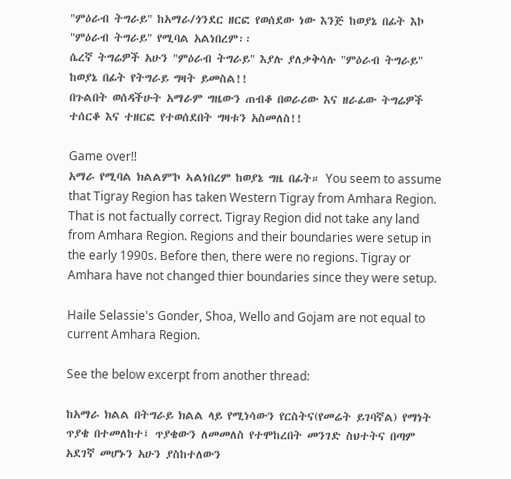"ምዕራብ ትግራይ" ከአማራ/ጎንደር ዘርፎ የወሰደው ነው እንጅ ከወያኔ በፊት እኮ "ምዕራብ ትግራይ" የሚባል አልነበረም፡፡
ሴረኛ ትግሬዎች አሁን "ምዕራብ ትግራይ" እያሉ ያለቃቅሳሉ "ምዕራብ ትግራይ" ከወያኔ በፊት የትግራይ ግዛት ይመስል!!
በጉልበት ወሰዳችሁት አማራም ግዜውን ጠብቆ በወራሪው እና ዘራፊው ትግሬዎች ተሰርቆ እና ተዘርፎ የተወሰደበት ግዛቱን አስመለስ!!

Game over!!
አማራ የሚባል ክልልም'ኮ ኣልነበረም ከወያኔ ግዜ በፊት። You seem to assume that Tigray Region has taken Western Tigray from Amhara Region. That is not factually correct. Tigray Region did not take any land from Amhara Region. Regions and their boundaries were setup in the early 1990s. Before then, there were no regions. Tigray or Amhara have not changed thier boundaries since they were setup.

Haile Selassie's Gonder, Shoa, Wello and Gojam are not equal to current Amhara Region.

See the below excerpt from another thread:

ከአማራ ክልል በትግራይ ክልል ላይ የሚነሳውን የርስትና(የመሬት ይገባኛል) የማነት ጥያቄ በተመለከተ፤ ጥያቄውን ለመመለስ የተሞከረበት መንገድ ስህተትና በጣም አደገኛ መሆኑን አሁን ያስከተለውን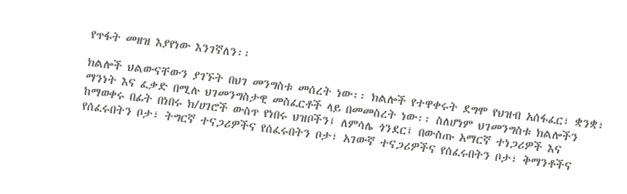የጥፋት መዘዝ እያየነው እንገኛለን፡፡

ክልሎች ህልውናቸውን ያገኙት በህገ መንግስቱ መሰረት ነው፡፡ ክልሎች የተዋቀሩት ደግሞ የህዝብ አሰፋፈር፣ ቋንቋ፣ ማንነት እና ፈቃድ በሚሉ ህገመንግስታዊ መስፈርቶች ላይ በመመስረት ነው፡፡ ስለሆነም ህገመንግስቱ ክልሎችን ከማወቀሩ በፊት በነበሩ ክ/ሀገሮች ውስጥ የነበሩ ህዝቦችን፤ ለምሳሌ ጎንደር፤ በውስጡ አማርኛ ተነጋሪዎች እና የሰፈሩበትን ቦታ፣ ትግርኛ ተናጋሪዎችና የሰፈሩበትን ቦታ፣ አገውኛ ተናጋሪዎችና የሰፈሩበትን ቦታ፣ ቅማንቶችና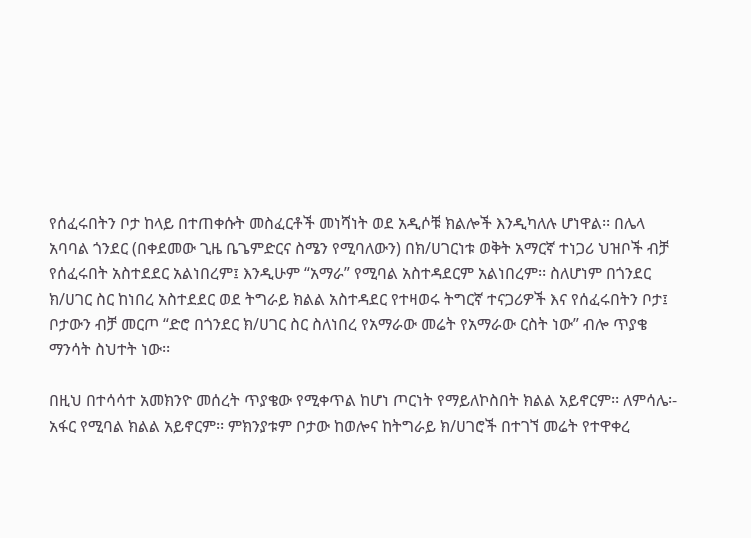የሰፈሩበትን ቦታ ከላይ በተጠቀሱት መስፈርቶች መነሻነት ወደ አዲሶቹ ክልሎች እንዲካለሉ ሆነዋል፡፡ በሌላ አባባል ጎንደር (በቀደመው ጊዜ ቤጌምድርና ስሜን የሚባለውን) በክ/ሀገርነቱ ወቅት አማርኛ ተነጋሪ ህዝቦች ብቻ የሰፈሩበት አስተደደር አልነበረም፤ እንዲሁም “አማራ” የሚባል አስተዳደርም አልነበረም፡፡ ስለሆነም በጎንደር ክ/ሀገር ስር ከነበረ አስተደደር ወደ ትግራይ ክልል አስተዳደር የተዛወሩ ትግርኛ ተናጋሪዎች እና የሰፈሩበትን ቦታ፤ ቦታውን ብቻ መርጦ “ድሮ በጎንደር ክ/ሀገር ስር ስለነበረ የአማራው መሬት የአማራው ርስት ነው” ብሎ ጥያቄ ማንሳት ስህተት ነው፡፡

በዚህ በተሳሳተ አመክንዮ መሰረት ጥያቄው የሚቀጥል ከሆነ ጦርነት የማይለኮስበት ክልል አይኖርም፡፡ ለምሳሌ፡- አፋር የሚባል ክልል አይኖርም፡፡ ምክንያቱም ቦታው ከወሎና ከትግራይ ክ/ሀገሮች በተገኘ መሬት የተዋቀረ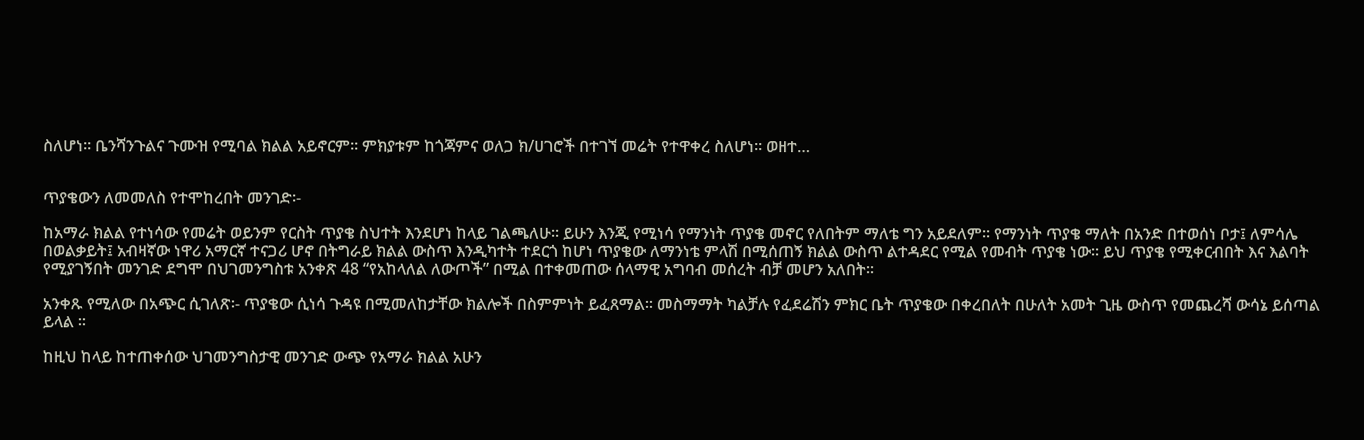ስለሆነ፡፡ ቤንሻንጉልና ጉሙዝ የሚባል ክልል አይኖርም፡፡ ምክያቱም ከጎጃምና ወለጋ ክ/ሀገሮች በተገኘ መሬት የተዋቀረ ስለሆነ፡፡ ወዘተ…


ጥያቄውን ለመመለስ የተሞከረበት መንገድ፡-

ከአማራ ክልል የተነሳው የመሬት ወይንም የርስት ጥያቄ ስህተት እንደሆነ ከላይ ገልጫለሁ፡፡ ይሁን እንጂ የሚነሳ የማንነት ጥያቄ መኖር የለበትም ማለቴ ግን አይደለም፡፡ የማንነት ጥያቄ ማለት በአንድ በተወሰነ ቦታ፤ ለምሳሌ በወልቃይት፤ አብዛኛው ነዋሪ አማርኛ ተናጋሪ ሆኖ በትግራይ ክልል ውስጥ እንዲካተት ተደርጎ ከሆነ ጥያቄው ለማንነቴ ምላሽ በሚሰጠኝ ክልል ውስጥ ልተዳደር የሚል የመብት ጥያቄ ነው፡፡ ይህ ጥያቄ የሚቀርብበት እና እልባት የሚያገኝበት መንገድ ደግሞ በህገመንግስቱ አንቀጽ 48 “የአከላለል ለውጦች” በሚል በተቀመጠው ሰላማዊ አግባብ መሰረት ብቻ መሆን አለበት፡፡

አንቀጹ የሚለው በአጭር ሲገለጽ፡- ጥያቄው ሲነሳ ጉዳዩ በሚመለከታቸው ክልሎች በስምምነት ይፈጸማል፡፡ መስማማት ካልቻሉ የፈደሬሽን ምክር ቤት ጥያቄው በቀረበለት በሁለት አመት ጊዜ ውስጥ የመጨረሻ ውሳኔ ይሰጣል ይላል ፡፡

ከዚህ ከላይ ከተጠቀሰው ህገመንግስታዊ መንገድ ውጭ የአማራ ክልል አሁን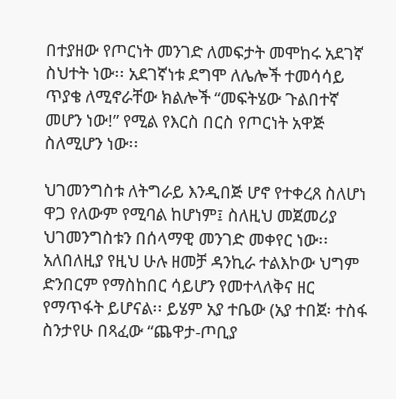በተያዘው የጦርነት መንገድ ለመፍታት መሞከሩ አደገኛ ስህተት ነው፡፡ አደገኛነቱ ደግሞ ለሌሎች ተመሳሳይ ጥያቄ ለሚኖራቸው ክልሎች “መፍትሄው ጉልበተኛ መሆን ነው!” የሚል የእርስ በርስ የጦርነት አዋጅ ስለሚሆን ነው፡፡

ህገመንግስቱ ለትግራይ እንዲበጅ ሆኖ የተቀረጸ ስለሆነ ዋጋ የለውም የሚባል ከሆነም፤ ስለዚህ መጀመሪያ ህገመንግስቱን በሰላማዊ መንገድ መቀየር ነው፡፡ አለበለዚያ የዚህ ሁሉ ዘመቻ ዳንኪራ ተልእኮው ህግም ድንበርም የማስከበር ሳይሆን የመተላለቅና ዘር የማጥፋት ይሆናል፡፡ ይሄም አያ ተቤው (አያ ተበጀ፡ ተስፋ ስንታየሁ በጻፈው “ጨዋታ-ጦቢያ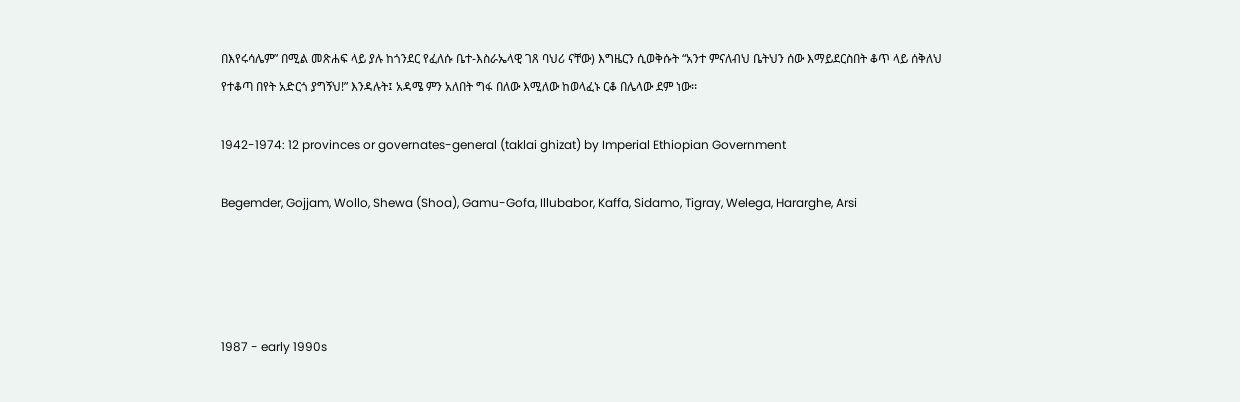በእየሩሳሌም” በሚል መጽሐፍ ላይ ያሉ ከጎንደር የፈለሱ ቤተ-እስራኤላዊ ገጸ ባህሪ ናቸው) እግዜርን ሲወቅሱት “አንተ ምናለብህ ቤትህን ሰው እማይደርስበት ቆጥ ላይ ሰቅለህ የተቆጣ በየት አድርጎ ያግኝህ!” እንዳሉት፤ አዳሜ ምን አለበት ግፋ በለው እሚለው ከወላፈኑ ርቆ በሌላው ደም ነው፡፡

1942-1974: 12 provinces or governates-general (taklai ghizat) by Imperial Ethiopian Government

Begemder, Gojjam, Wollo, Shewa (Shoa), Gamu-Gofa, Illubabor, Kaffa, Sidamo, Tigray, Welega, Hararghe, Arsi




1987 - early 1990s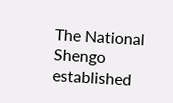The National Shengo established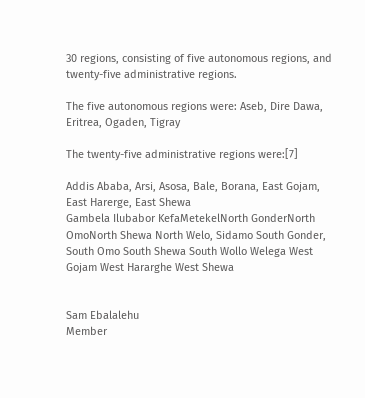30 regions, consisting of five autonomous regions, and twenty-five administrative regions.

The five autonomous regions were: Aseb, Dire Dawa, Eritrea, Ogaden, Tigray

The twenty-five administrative regions were:[7]

Addis Ababa, Arsi, Asosa, Bale, Borana, East Gojam, East Harerge, East Shewa
Gambela Ilubabor KefaMetekelNorth GonderNorth OmoNorth Shewa North Welo, Sidamo South Gonder, South Omo South Shewa South Wollo Welega West Gojam West Hararghe West Shewa


Sam Ebalalehu
Member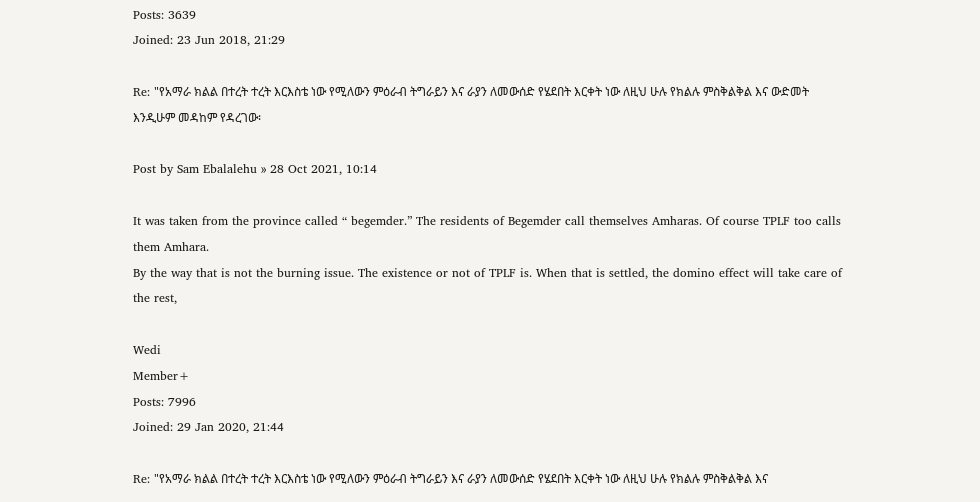Posts: 3639
Joined: 23 Jun 2018, 21:29

Re: "የአማራ ክልል በተረት ተረት እርእስቴ ነው የሚለውን ምዕራብ ትግራይን እና ራያን ለመውሰድ የሄደበት እርቀት ነው ለዚህ ሁሉ የክልሉ ምስቅልቅል እና ውድመት እንዲሁም መዳከም የዳረገው፡

Post by Sam Ebalalehu » 28 Oct 2021, 10:14

It was taken from the province called “ begemder.” The residents of Begemder call themselves Amharas. Of course TPLF too calls them Amhara.
By the way that is not the burning issue. The existence or not of TPLF is. When that is settled, the domino effect will take care of the rest,

Wedi
Member+
Posts: 7996
Joined: 29 Jan 2020, 21:44

Re: "የአማራ ክልል በተረት ተረት እርእስቴ ነው የሚለውን ምዕራብ ትግራይን እና ራያን ለመውሰድ የሄደበት እርቀት ነው ለዚህ ሁሉ የክልሉ ምስቅልቅል እና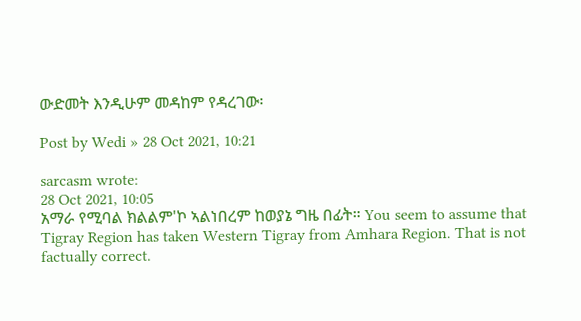ውድመት እንዲሁም መዳከም የዳረገው፡

Post by Wedi » 28 Oct 2021, 10:21

sarcasm wrote:
28 Oct 2021, 10:05
አማራ የሚባል ክልልም'ኮ ኣልነበረም ከወያኔ ግዜ በፊት። You seem to assume that Tigray Region has taken Western Tigray from Amhara Region. That is not factually correct.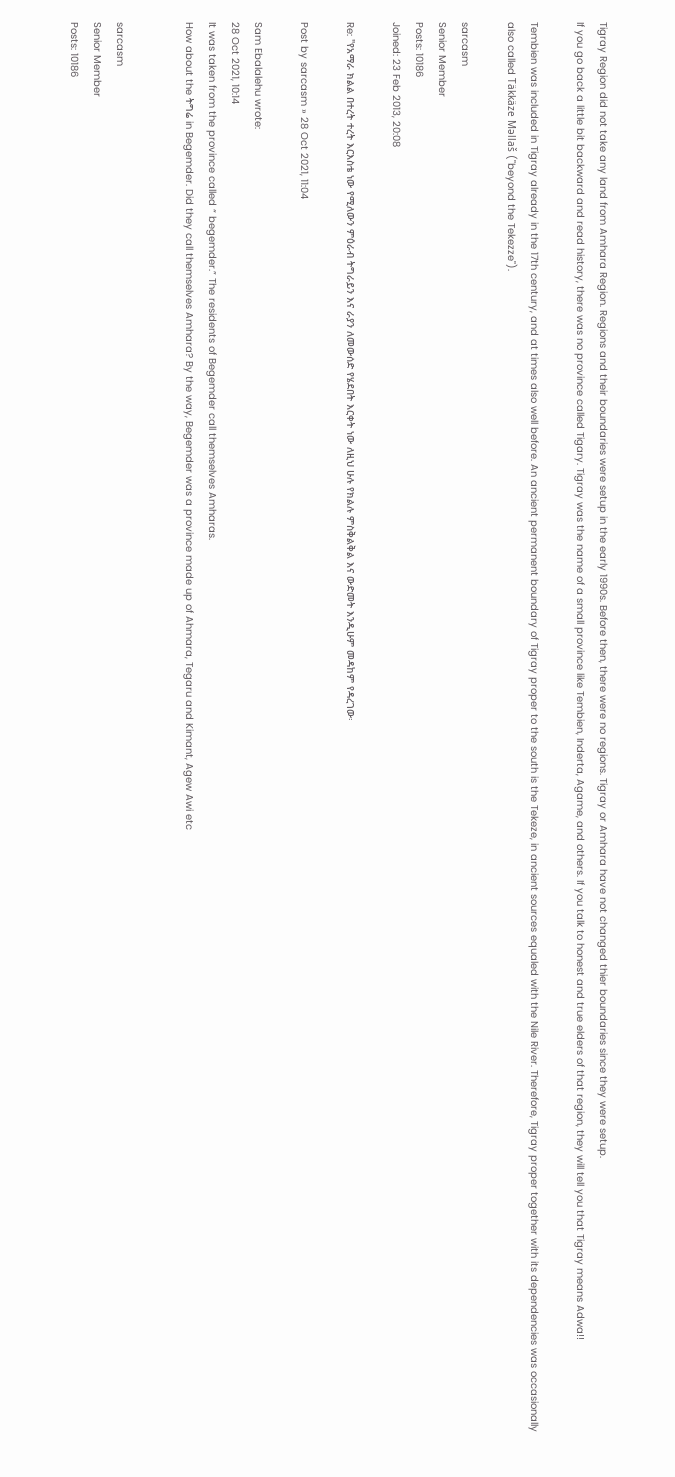Tigray Region did not take any land from Amhara Region. Regions and their boundaries were setup in the early 1990s. Before then, there were no regions. Tigray or Amhara have not changed thier boundaries since they were setup.
If you go back a little bit backward and read history, there was no province called Tigary. Tigray was the name of a small province like Tembien, Inderta, Agame, and others. If you talk to honest and true elders of that region, they will tell you that Tigray means Adwa!!

Tembien was included in Tigray already in the 17th century, and at times also well before. An ancient permanent boundary of Tigray proper to the south is the Tekeze, in ancient sources equaled with the Nile River. Therefore, Tigray proper together with its dependencies was occasionally also called Täkkäze Məllaš ("beyond the Tekezze").

sarcasm
Senior Member
Posts: 10186
Joined: 23 Feb 2013, 20:08

Re: "የአማራ ክልል በተረት ተረት እርእስቴ ነው የሚለውን ምዕራብ ትግራይን እና ራያን ለመውሰድ የሄደበት እርቀት ነው ለዚህ ሁሉ የክልሉ ምስቅልቅል እና ውድመት እንዲሁም መዳከም የዳረገው፡

Post by sarcasm » 28 Oct 2021, 11:04

Sam Ebalalehu wrote:
28 Oct 2021, 10:14
It was taken from the province called “ begemder.” The residents of Begemder call themselves Amharas.
How about the ትግሬ in Begemder. Did they call themselves Amhara? By the way, Begemder was a province made up of Ahmara, Tegaru and Kimant, Agew Awi etc


sarcasm
Senior Member
Posts: 10186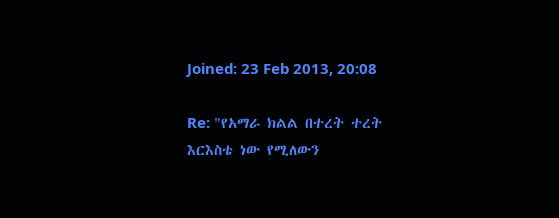Joined: 23 Feb 2013, 20:08

Re: "የአማራ ክልል በተረት ተረት እርእስቴ ነው የሚለውን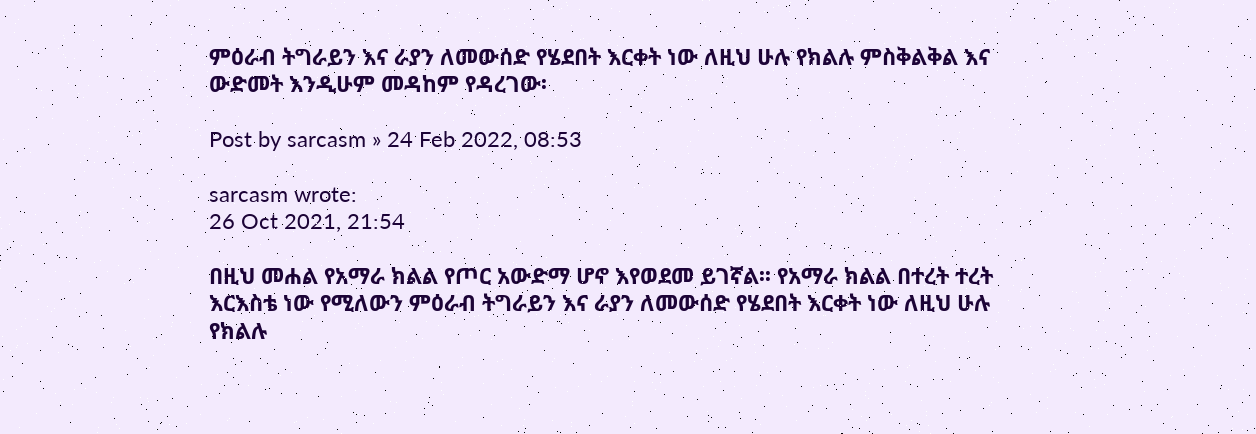ምዕራብ ትግራይን እና ራያን ለመውሰድ የሄደበት እርቀት ነው ለዚህ ሁሉ የክልሉ ምስቅልቅል እና ውድመት እንዲሁም መዳከም የዳረገው፡

Post by sarcasm » 24 Feb 2022, 08:53

sarcasm wrote:
26 Oct 2021, 21:54

በዚህ መሐል የአማራ ክልል የጦር አውድማ ሆኖ እየወደመ ይገኛል፡፡ የአማራ ክልል በተረት ተረት እርእስቴ ነው የሚለውን ምዕራብ ትግራይን እና ራያን ለመውሰድ የሄደበት እርቀት ነው ለዚህ ሁሉ የክልሉ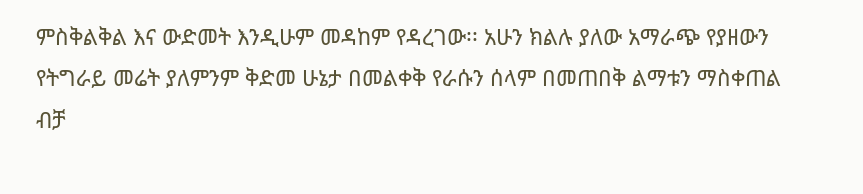ምስቅልቅል እና ውድመት እንዲሁም መዳከም የዳረገው፡፡ አሁን ክልሉ ያለው አማራጭ የያዘውን የትግራይ መሬት ያለምንም ቅድመ ሁኔታ በመልቀቅ የራሱን ሰላም በመጠበቅ ልማቱን ማስቀጠል ብቻ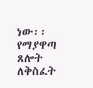ነው፡፡ የማያዋጣ ጸሎት ለቅስፈት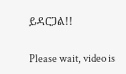ይዳርጋል!!

Please wait, video is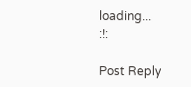loading...
:!:

Post Reply